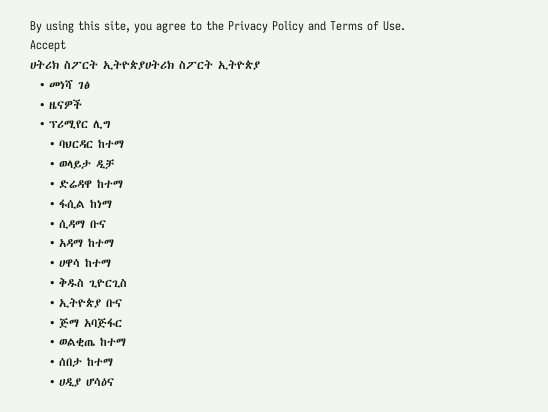By using this site, you agree to the Privacy Policy and Terms of Use.
Accept
ሀትሪክ ስፖርት ኢትዮጵያሀትሪክ ስፖርት ኢትዮጵያ
  • መነሻ ገፅ
  • ዜናዎች
  • ፕሪሚየር ሊግ
    • ባህርዳር ከተማ
    • ወላይታ ዲቻ
    • ድሬዳዋ ከተማ
    • ፋሲል ከነማ
    • ሲዳማ ቡና
    • አዳማ ከተማ
    • ሀዋሳ ከተማ
    • ቅዱስ ጊዮርጊስ
    • ኢትዮጵያ ቡና
    • ጅማ አባጅፋር
    • ወልቂጤ ከተማ
    • ሰበታ ከተማ
    • ሀዲያ ሆሳዕና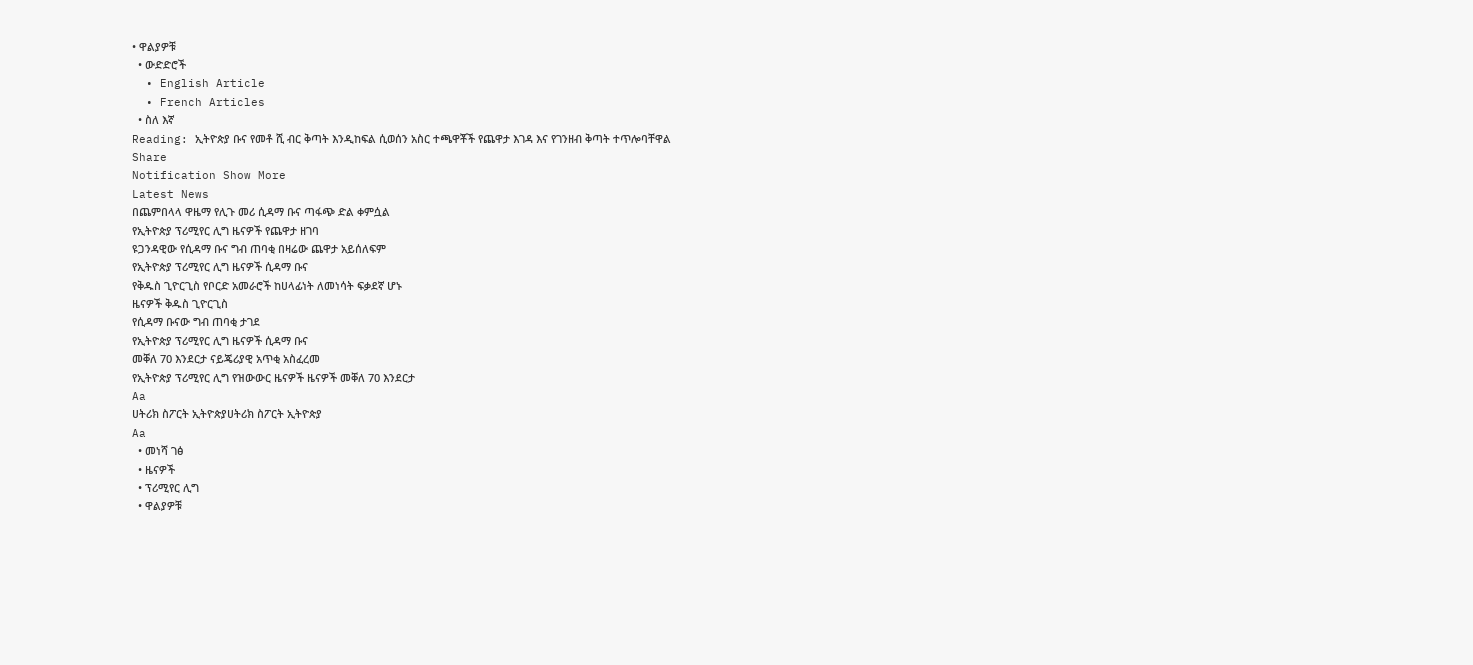• ዋልያዎቹ
  • ውድድሮች
  • English Article
  • French Articles
  • ስለ እኛ
Reading: ኢትዮጵያ ቡና የመቶ ሺ ብር ቅጣት እንዲከፍል ሲወሰን አስር ተጫዋቾች የጨዋታ እገዳ እና የገንዘብ ቅጣት ተጥሎባቸዋል
Share
Notification Show More
Latest News
በጨምበላላ ዋዜማ የሊጉ መሪ ሲዳማ ቡና ጣፋጭ ድል ቀምሷል
የኢትዮጵያ ፕሪሚየር ሊግ ዜናዎች የጨዋታ ዘገባ
ዩጋንዳዊው የሲዳማ ቡና ግብ ጠባቂ በዛሬው ጨዋታ አይሰለፍም
የኢትዮጵያ ፕሪሚየር ሊግ ዜናዎች ሲዳማ ቡና
የቅዱስ ጊዮርጊስ የቦርድ አመራሮች ከሀላፊነት ለመነሳት ፍቃደኛ ሆኑ
ዜናዎች ቅዱስ ጊዮርጊስ
የሲዳማ ቡናው ግብ ጠባቂ ታገደ
የኢትዮጵያ ፕሪሚየር ሊግ ዜናዎች ሲዳማ ቡና
መቐለ 70 እንደርታ ናይጄሪያዊ አጥቂ አስፈረመ
የኢትዮጵያ ፕሪሚየር ሊግ የዝውውር ዜናዎች ዜናዎች መቐለ 70 እንደርታ
Aa
ሀትሪክ ስፖርት ኢትዮጵያሀትሪክ ስፖርት ኢትዮጵያ
Aa
  • መነሻ ገፅ
  • ዜናዎች
  • ፕሪሚየር ሊግ
  • ዋልያዎቹ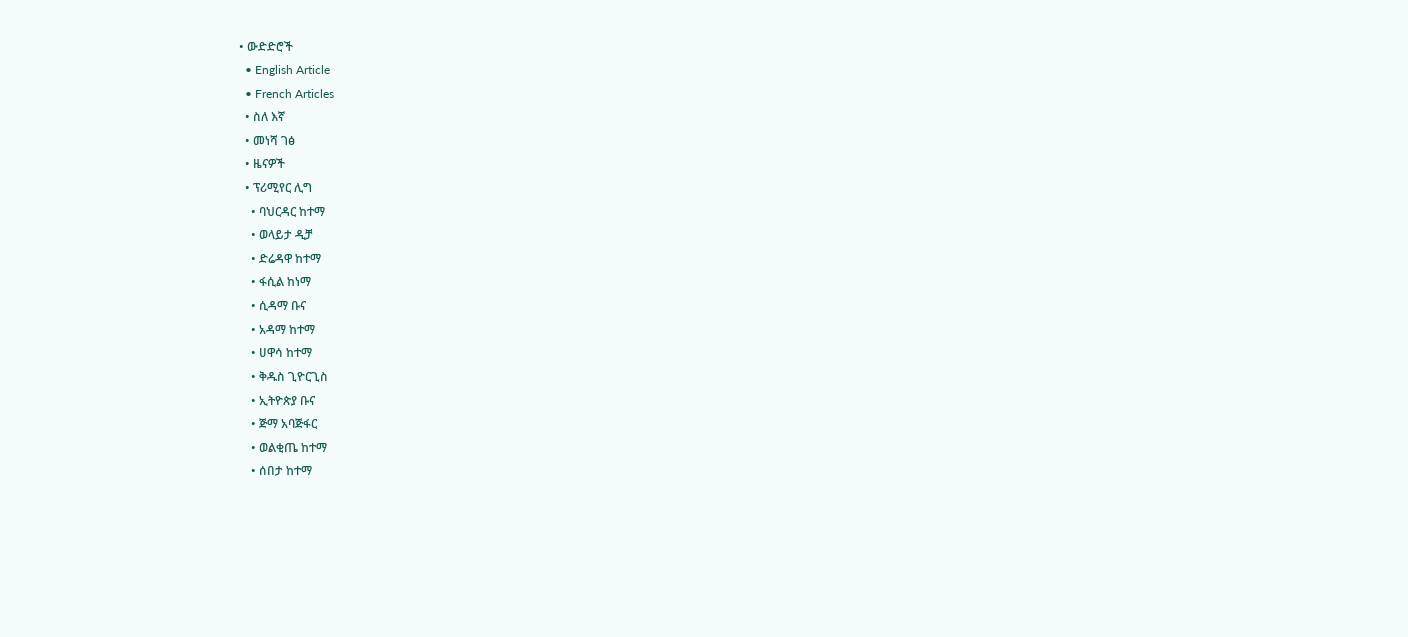• ውድድሮች
  • English Article
  • French Articles
  • ስለ እኛ
  • መነሻ ገፅ
  • ዜናዎች
  • ፕሪሚየር ሊግ
    • ባህርዳር ከተማ
    • ወላይታ ዲቻ
    • ድሬዳዋ ከተማ
    • ፋሲል ከነማ
    • ሲዳማ ቡና
    • አዳማ ከተማ
    • ሀዋሳ ከተማ
    • ቅዱስ ጊዮርጊስ
    • ኢትዮጵያ ቡና
    • ጅማ አባጅፋር
    • ወልቂጤ ከተማ
    • ሰበታ ከተማ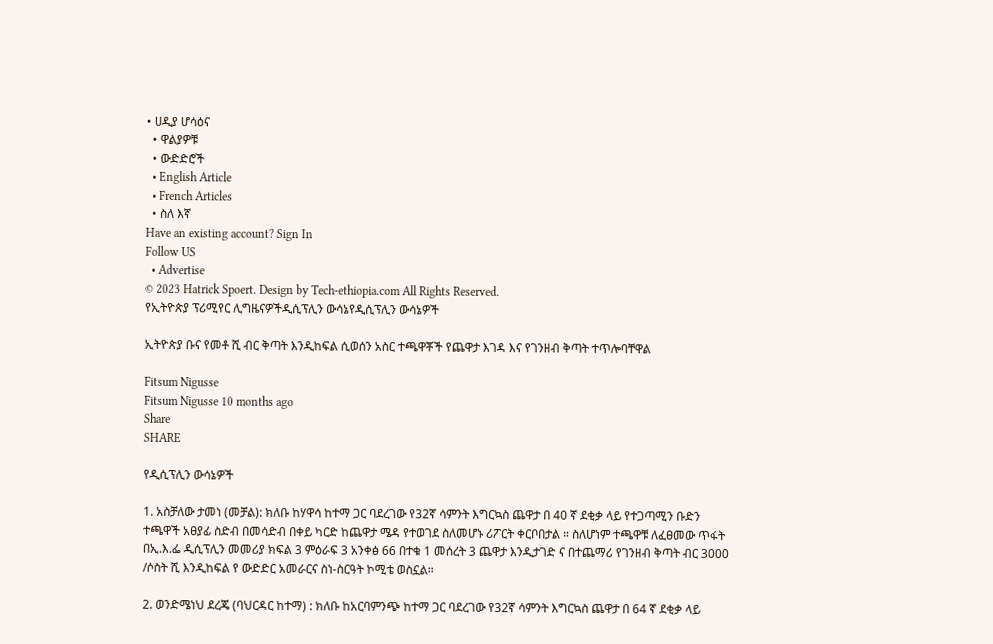• ሀዲያ ሆሳዕና
  • ዋልያዎቹ
  • ውድድሮች
  • English Article
  • French Articles
  • ስለ እኛ
Have an existing account? Sign In
Follow US
  • Advertise
© 2023 Hatrick Spoert. Design by Tech-ethiopia.com All Rights Reserved.
የኢትዮጵያ ፕሪሚየር ሊግዜናዎችዲሲፕሊን ውሳኔየዲሲፕሊን ውሳኔዎች

ኢትዮጵያ ቡና የመቶ ሺ ብር ቅጣት እንዲከፍል ሲወሰን አስር ተጫዋቾች የጨዋታ እገዳ እና የገንዘብ ቅጣት ተጥሎባቸዋል

Fitsum Nigusse
Fitsum Nigusse 10 months ago
Share
SHARE

የዲሲፕሊን ውሳኔዎች

1. አስቻለው ታመነ (መቻል): ክለቡ ከሃዋሳ ከተማ ጋር ባደረገው የ32ኛ ሳምንት እግርኳስ ጨዋታ በ 40 ኛ ደቂቃ ላይ የተጋጣሚን ቡድን ተጫዋች አፀያፊ ስድብ በመሳድብ በቀይ ካርድ ከጨዋታ ሜዳ የተወገደ ስለመሆኑ ሪፖርት ቀርቦበታል ። ስለሆነም ተጫዋቹ ለፈፀመው ጥፋት በኢ.እ.ፌ ዲሲፕሊን መመሪያ ክፍል 3 ምዕራፍ 3 አንቀፅ 66 በተቁ 1 መሰረት 3 ጨዋታ እንዲታገድ ና በተጨማሪ የገንዘብ ቅጣት ብር 3000 /ሶስት ሺ እንዲከፍል የ ውድድር አመራርና ስነ-ስርዓት ኮሚቴ ወስኗል።

2. ወንድሜነህ ደረጄ (ባህርዳር ከተማ) : ክለቡ ከአርባምንጭ ከተማ ጋር ባደረገው የ32ኛ ሳምንት እግርኳስ ጨዋታ በ 64 ኛ ደቂቃ ላይ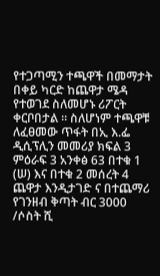የተጋጣሚን ተጫዋች በመማታት በቀይ ካርድ ከጨዋታ ሜዳ የተወገደ ስለመሆኑ ሪፖርት ቀርቦበታል ። ስለሆነም ተጫዋቹ ለፈፀመው ጥፋት በኢ እ.ፌ ዲሲፕሊን መመሪያ ክፍል 3 ምዕራፍ 3 አንቀፅ 63 በተቁ 1 (ሠ) እና በተቁ 2 መሰረት 4 ጨዋታ እንዲታገድ ና በተጨማሪ የገንዘብ ቅጣት ብር 3000 /ሶስት ሺ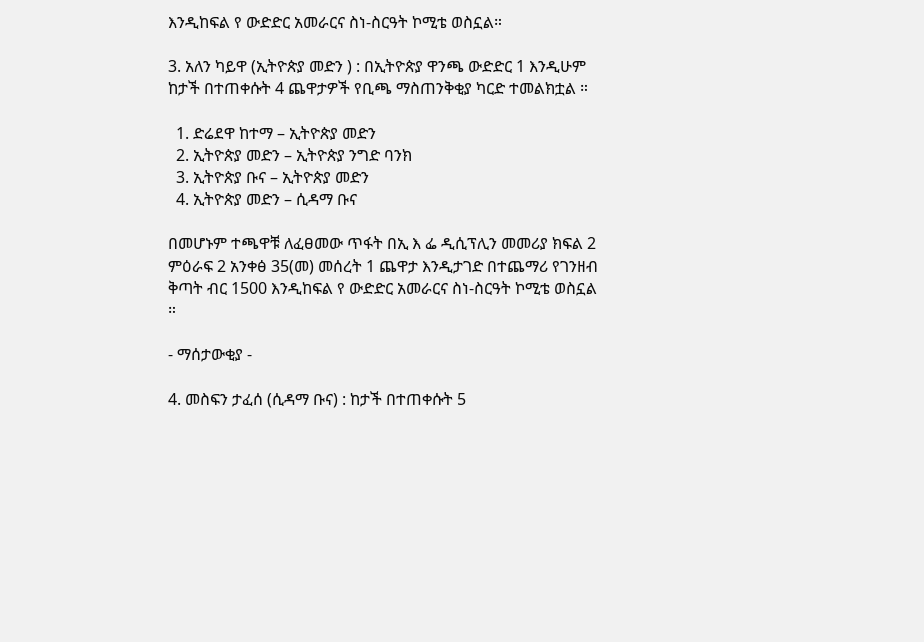እንዲከፍል የ ውድድር አመራርና ስነ-ስርዓት ኮሚቴ ወስኗል።

3. አለን ካይዋ (ኢትዮጵያ መድን ) : በኢትዮጵያ ዋንጫ ውድድር 1 እንዲሁም ከታች በተጠቀሱት 4 ጨዋታዎች የቢጫ ማስጠንቅቂያ ካርድ ተመልክቷል ።

  1. ድሬደዋ ከተማ – ኢትዮጵያ መድን
  2. ኢትዮጵያ መድን – ኢትዮጵያ ንግድ ባንክ
  3. ኢትዮጵያ ቡና – ኢትዮጵያ መድን
  4. ኢትዮጵያ መድን – ሲዳማ ቡና

በመሆኑም ተጫዋቹ ለፈፀመው ጥፋት በኢ እ ፌ ዲሲፕሊን መመሪያ ክፍል 2 ምዕራፍ 2 አንቀፅ 35(መ) መሰረት 1 ጨዋታ እንዲታገድ በተጨማሪ የገንዘብ ቅጣት ብር 1500 እንዲከፍል የ ውድድር አመራርና ስነ-ስርዓት ኮሚቴ ወስኗል ።

- ማሰታውቂያ -

4. መስፍን ታፈሰ (ሲዳማ ቡና) : ከታች በተጠቀሱት 5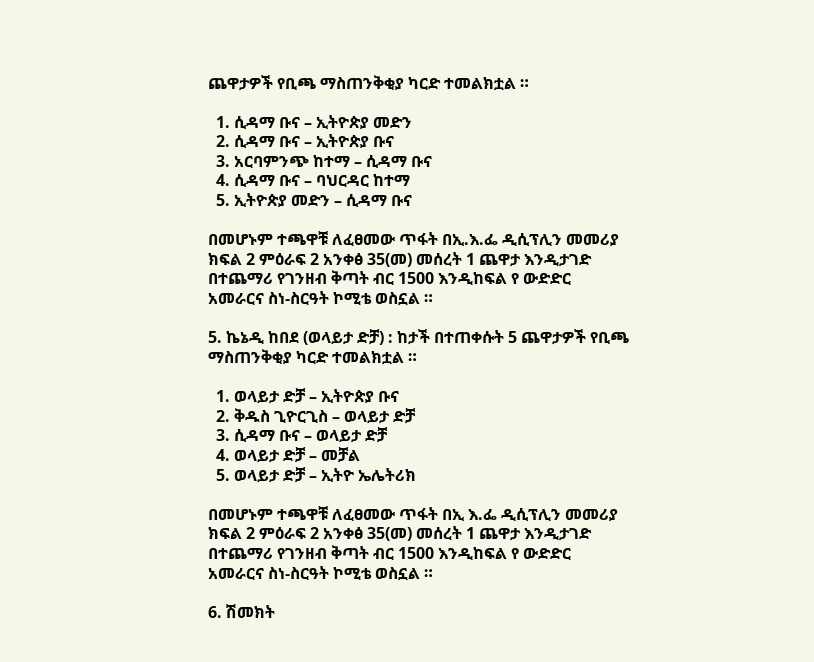ጨዋታዎች የቢጫ ማስጠንቅቂያ ካርድ ተመልክቷል ።

  1. ሲዳማ ቡና – ኢትዮጵያ መድን
  2. ሲዳማ ቡና – ኢትዮጵያ ቡና
  3. አርባምንጭ ከተማ – ሲዳማ ቡና
  4. ሲዳማ ቡና – ባህርዳር ከተማ
  5. ኢትዮጵያ መድን – ሲዳማ ቡና

በመሆኑም ተጫዋቹ ለፈፀመው ጥፋት በኢ.እ.ፌ ዲሲፕሊን መመሪያ ክፍል 2 ምዕራፍ 2 አንቀፅ 35(መ) መሰረት 1 ጨዋታ እንዲታገድ በተጨማሪ የገንዘብ ቅጣት ብር 1500 እንዲከፍል የ ውድድር አመራርና ስነ-ስርዓት ኮሚቴ ወስኗል ።

5. ኬኔዲ ከበደ (ወላይታ ድቻ) : ከታች በተጠቀሱት 5 ጨዋታዎች የቢጫ ማስጠንቅቂያ ካርድ ተመልክቷል ።

  1. ወላይታ ድቻ – ኢትዮጵያ ቡና
  2. ቅዱስ ጊዮርጊስ – ወላይታ ድቻ
  3. ሲዳማ ቡና – ወላይታ ድቻ
  4. ወላይታ ድቻ – መቻል
  5. ወላይታ ድቻ – ኢትዮ ኤሌትሪክ

በመሆኑም ተጫዋቹ ለፈፀመው ጥፋት በኢ እ.ፌ ዲሲፕሊን መመሪያ ክፍል 2 ምዕራፍ 2 አንቀፅ 35(መ) መሰረት 1 ጨዋታ እንዲታገድ በተጨማሪ የገንዘብ ቅጣት ብር 1500 እንዲከፍል የ ውድድር አመራርና ስነ-ስርዓት ኮሚቴ ወስኗል ።

6. ሽመክት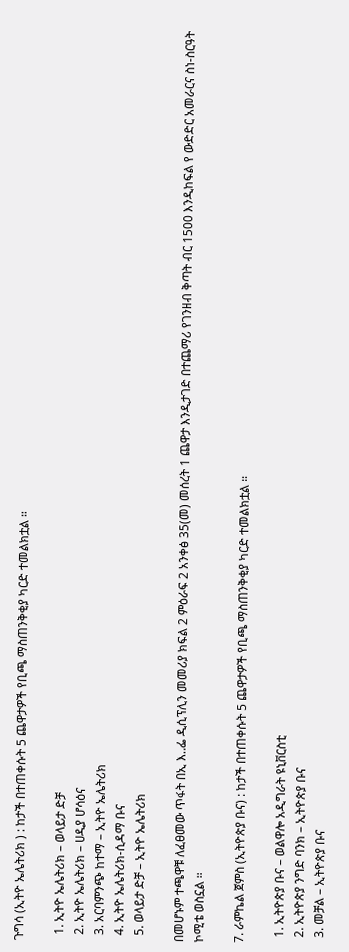ጉግሳ (ኢትዮ ኤሌትሪክ ) : ከታች በተጠቀሱት 5 ጨዋታዎች የቢጫ ማስጠንቅቂያ ካርድ ተመልክቷል ።

  1. ኢትዮ ኤሌትሪክ – ወላይታ ድቻ
  2. ኢትዮ ኤሌትሪክ – ሀዲያ ሆሳዕና
  3. አርባምንጭ ከተማ – ኢትዮ ኤሌትሪክ
  4. ኢትዮ ኤሌትሪክ-ሲዳማ ቡና
  5. ወላይታ ድቻ – ኢትዮ ኤሌትሪክ

በመሆኑም ተጫዋቹ ለፈፀመው ጥፋት በኢ እ‥ፌ ዲሲፕሊን መመሪያ ክፍል 2 ምዕራፍ 2 አንቀፅ 35(መ) መሰረት 1 ጨዋታ እንዲታገድ በተጨማሪ የገንዘብ ቅጣት ብር 1500 እንዲከፍል የ ውድድር አመራርና ስነ-ስርዓት ኮሚቴ ወስኗል ።

7. ራምኬል ጀምስ (ኢትዮጵያ ቡና) : ከታች በተጠቀሱት 5 ጨዋታዎች የቢጫ ማስጠንቅቂያ ካርድ ተመልክቷል ።

  1. ኢትዮጵያ ቡና – ወልዋሎ አዲግራት ዩኒቨርስቲ
  2. ኢትዮጵያ ንግድ ባንክ – ኢትዮጵያ ቡና
  3. መቻል – ኢትዮጵያ ቡና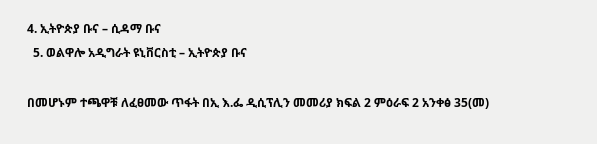4. ኢትዮጵያ ቡና – ሲዳማ ቡና
  5. ወልዋሎ አዲግራት ዩኒቨርስቲ – ኢትዮጵያ ቡና

በመሆኑም ተጫዋቹ ለፈፀመው ጥፋት በኢ እ.ፌ ዲሲፕሊን መመሪያ ክፍል 2 ምዕራፍ 2 አንቀፅ 35(መ)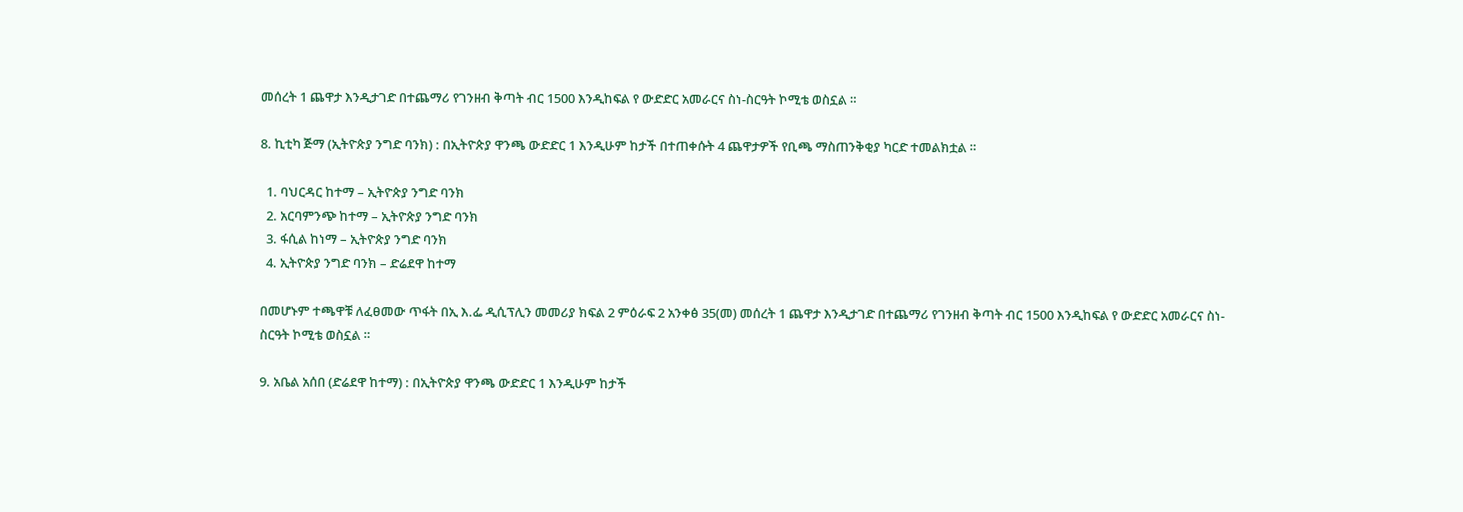መሰረት 1 ጨዋታ እንዲታገድ በተጨማሪ የገንዘብ ቅጣት ብር 1500 እንዲከፍል የ ውድድር አመራርና ስነ-ስርዓት ኮሚቴ ወስኗል ።

8. ኪቲካ ጅማ (ኢትዮጵያ ንግድ ባንክ) : በኢትዮጵያ ዋንጫ ውድድር 1 እንዲሁም ከታች በተጠቀሱት 4 ጨዋታዎች የቢጫ ማስጠንቅቂያ ካርድ ተመልክቷል ።

  1. ባህርዳር ከተማ – ኢትዮጵያ ንግድ ባንክ
  2. አርባምንጭ ከተማ – ኢትዮጵያ ንግድ ባንክ
  3. ፋሲል ከነማ – ኢትዮጵያ ንግድ ባንክ
  4. ኢትዮጵያ ንግድ ባንክ – ድሬደዋ ከተማ

በመሆኑም ተጫዋቹ ለፈፀመው ጥፋት በኢ እ.ፌ ዲሲፕሊን መመሪያ ክፍል 2 ምዕራፍ 2 አንቀፅ 35(መ) መሰረት 1 ጨዋታ እንዲታገድ በተጨማሪ የገንዘብ ቅጣት ብር 1500 እንዲከፍል የ ውድድር አመራርና ስነ-ስርዓት ኮሚቴ ወስኗል ።

9. አቤል አሰበ (ድሬደዋ ከተማ) : በኢትዮጵያ ዋንጫ ውድድር 1 እንዲሁም ከታች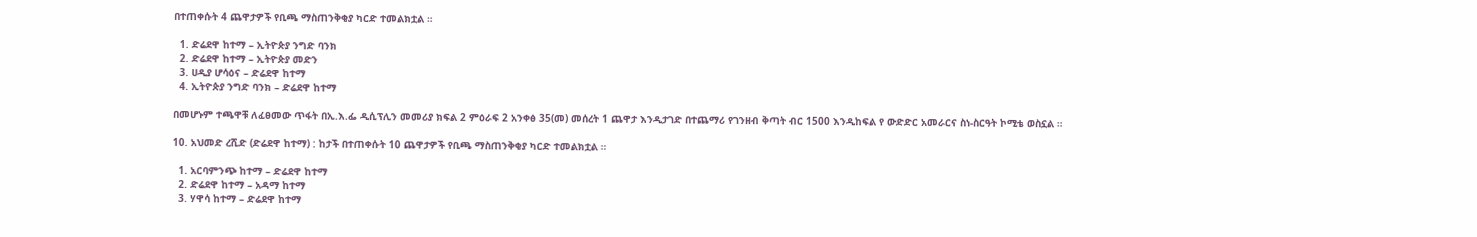በተጠቀሱት 4 ጨዋታዎች የቢጫ ማስጠንቅቂያ ካርድ ተመልክቷል ።

  1. ድሬደዋ ከተማ – ኢትዮጵያ ንግድ ባንክ
  2. ድሬደዋ ከተማ – ኢትዮጵያ መድን
  3. ሀዲያ ሆሳዕና – ድሬደዋ ከተማ
  4. ኢትዮጵያ ንግድ ባንክ – ድሬደዋ ከተማ

በመሆኑም ተጫዋቹ ለፈፀመው ጥፋት በኢ.እ.ፌ ዲሲፕሊን መመሪያ ክፍል 2 ምዕራፍ 2 አንቀፅ 35(መ) መሰረት 1 ጨዋታ እንዲታገድ በተጨማሪ የገንዘብ ቅጣት ብር 1500 እንዲከፍል የ ውድድር አመራርና ስነ-ስርዓት ኮሚቴ ወስኗል ።

10. አህመድ ረሺድ (ድሬደዋ ከተማ) : ከታች በተጠቀሱት 10 ጨዋታዎች የቢጫ ማስጠንቅቂያ ካርድ ተመልክቷል ።

  1. አርባምንጭ ከተማ – ድሬደዋ ከተማ
  2. ድሬደዋ ከተማ – አዳማ ከተማ
  3. ሃዋሳ ከተማ – ድሬደዋ ከተማ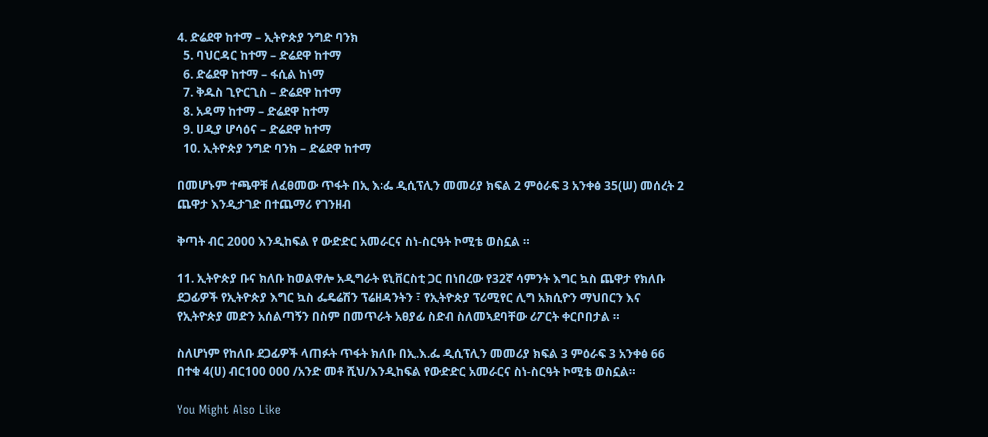4. ድሬደዋ ከተማ – ኢትዮጵያ ንግድ ባንክ
  5. ባህርዳር ከተማ – ድሬደዋ ከተማ
  6. ድሬደዋ ከተማ – ፋሲል ከነማ
  7. ቅዱስ ጊዮርጊስ – ድሬደዋ ከተማ
  8. አዳማ ከተማ – ድሬደዋ ከተማ
  9. ሀዲያ ሆሳዕና – ድሬደዋ ከተማ
  10. ኢትዮጵያ ንግድ ባንክ – ድሬደዋ ከተማ

በመሆኑም ተጫዋቹ ለፈፀመው ጥፋት በኢ እ∶ፌ ዲሲፕሊን መመሪያ ክፍል 2 ምዕራፍ 3 አንቀፅ 35(ሠ) መሰረት 2 ጨዋታ እንዲታገድ በተጨማሪ የገንዘብ

ቅጣት ብር 2000 እንዲከፍል የ ውድድር አመራርና ስነ-ስርዓት ኮሚቴ ወስኗል ።

11. ኢትዮጵያ ቡና ክለቡ ከወልዋሎ አዲግራት ዩኒቨርስቲ ጋር በነበረው የ32ኛ ሳምንት እግር ኳስ ጨዋታ የክለቡ ደጋፊዎች የኢትዮጵያ እግር ኳስ ፌዴሬሽን ፕሬዘዳንትን ፣ የኢትዮጵያ ፕሪሚየር ሊግ አክሲዮን ማህበርን እና የኢትዮጵያ መድን አሰልጣኝን በስም በመጥራት አፀያፊ ስድብ ስለመኣደባቸው ሪፖርት ቀርቦበታል ።

ስለሆነም የከለቡ ደጋፊዎች ላጠፉት ጥፋት ክለቡ በኢ.እ.ፌ ዲሲፕሊን መመሪያ ክፍል 3 ምዕራፍ 3 አንቀፅ 66 በተቁ 4(ሀ) ብር100 000 /አንድ መቶ ሺህ/እንዲከፍል የውድድር አመራርና ስነ-ስርዓት ኮሚቴ ወስኗል።

You Might Also Like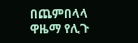በጨምበላላ ዋዜማ የሊጉ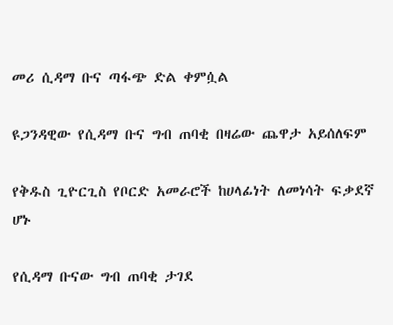መሪ ሲዳማ ቡና ጣፋጭ ድል ቀምሷል

ዩጋንዳዊው የሲዳማ ቡና ግብ ጠባቂ በዛሬው ጨዋታ አይሰለፍም

የቅዱስ ጊዮርጊስ የቦርድ አመራሮች ከሀላፊነት ለመነሳት ፍቃደኛ ሆኑ

የሲዳማ ቡናው ግብ ጠባቂ ታገደ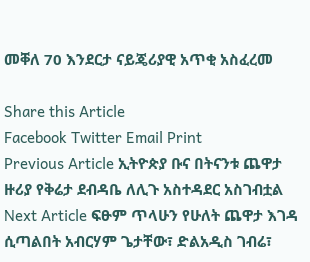መቐለ 70 እንደርታ ናይጄሪያዊ አጥቂ አስፈረመ

Share this Article
Facebook Twitter Email Print
Previous Article ኢትዮጵያ ቡና በትናንቱ ጨዋታ ዙሪያ የቅሬታ ደብዳቤ ለሊጉ አስተዳደር አስገብቷል
Next Article ፍፁም ጥላሁን የሁለት ጨዋታ እገዳ ሲጣልበት አብርሃም ጌታቸው፣ ድልአዲስ ገብሬ፣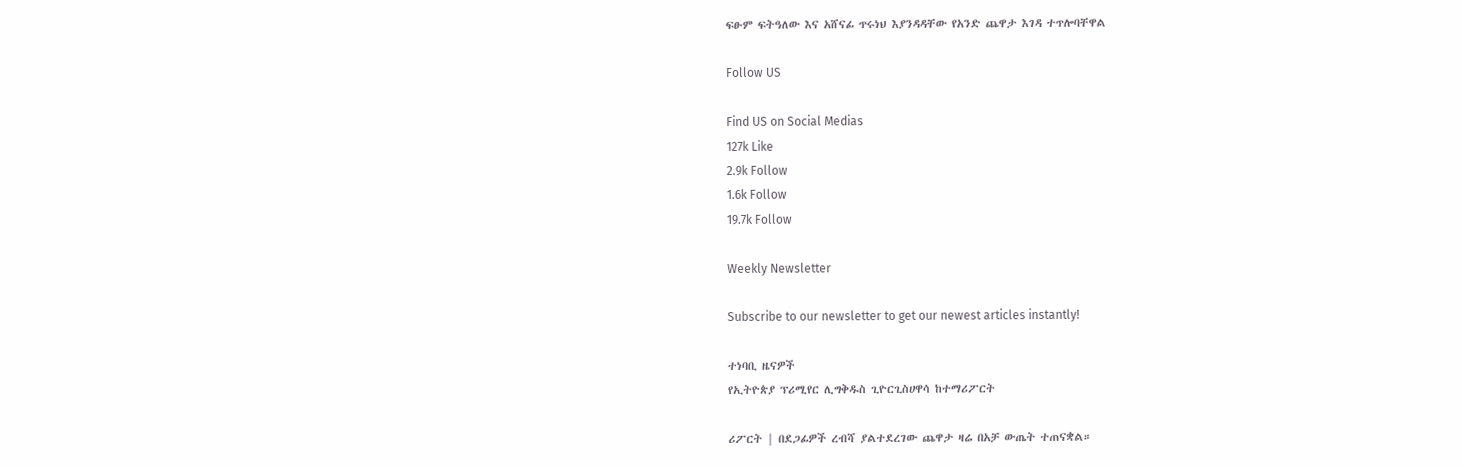ፍፁም ፍትዓለው እና አሸናፊ ጥሩነህ እያንዳዳቸው የአንድ ጨዋታ እገዳ ተጥሎባቸዋል

Follow US

Find US on Social Medias
127k Like
2.9k Follow
1.6k Follow
19.7k Follow

Weekly Newsletter

Subscribe to our newsletter to get our newest articles instantly!

ተነባቢ ዜናዎች
የኢትዮጵያ ፕሪሚየር ሊግቅዱስ ጊዮርጊስሀዋሳ ከተማሪፖርት

ሪፖርት | በደጋፊዎች ረብሻ ያልተደረገው ጨዋታ ዛሬ በአቻ ውጤት ተጠናቋል።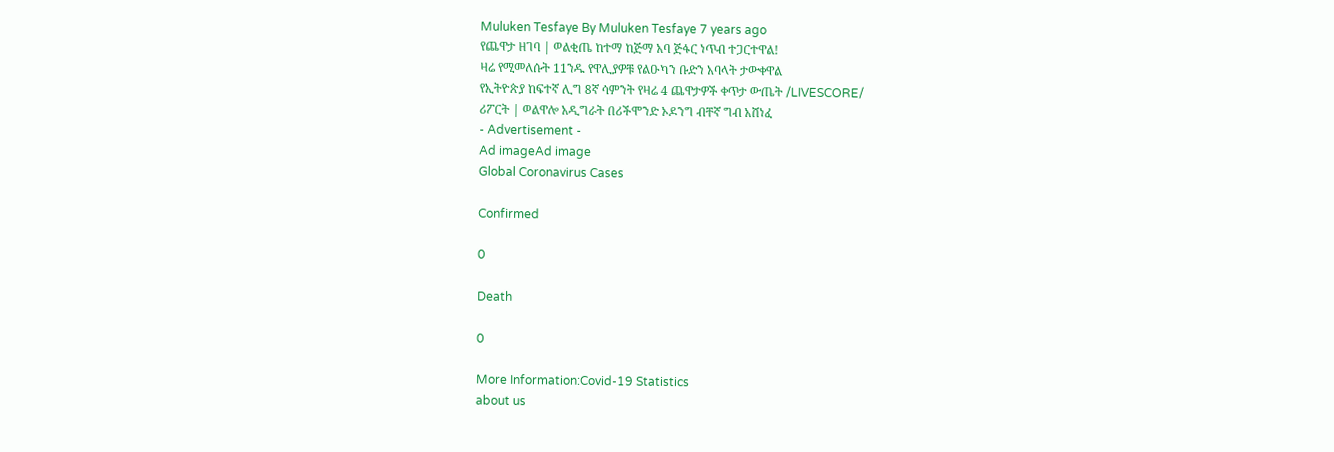Muluken Tesfaye By Muluken Tesfaye 7 years ago
የጨዋታ ዘገባ | ወልቂጤ ከተማ ከጅማ አባ ጅፋር ነጥብ ተጋርተዋል!
ዛሬ የሚመለሱት 11ንዱ የዋሊያዎቹ የልዑካን ቡድን አባላት ታውቀዋል
የኢትዮጵያ ከፍተኛ ሊግ 8ኛ ሳምንት የዛሬ 4 ጨዋታዎች ቀጥታ ውጤት /LIVESCORE/
ሪፖርት | ወልዋሎ አዲግራት በሪችሞንድ ኦዶንግ ብቸኛ ግብ አሸነፈ
- Advertisement -
Ad imageAd image
Global Coronavirus Cases

Confirmed

0

Death

0

More Information:Covid-19 Statistics
about us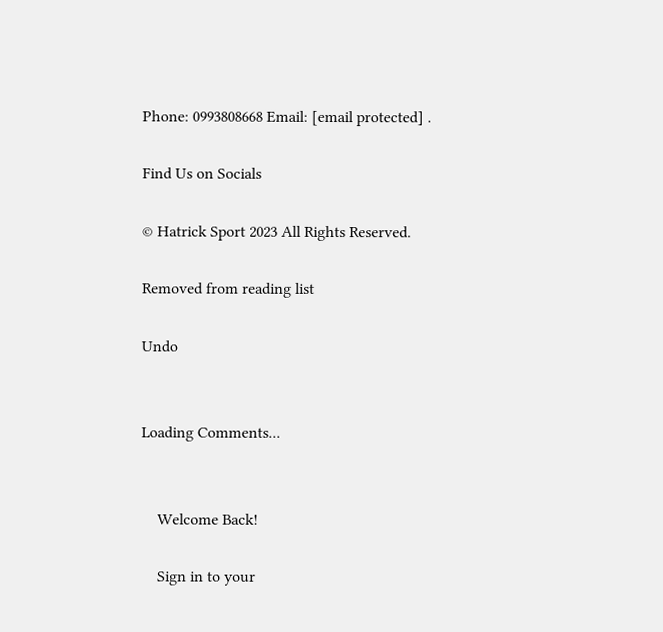Phone: 0993808668 Email: [email protected] .

Find Us on Socials

© Hatrick Sport 2023 All Rights Reserved.

Removed from reading list

Undo


Loading Comments...


    Welcome Back!

    Sign in to your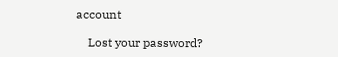account

    Lost your password?